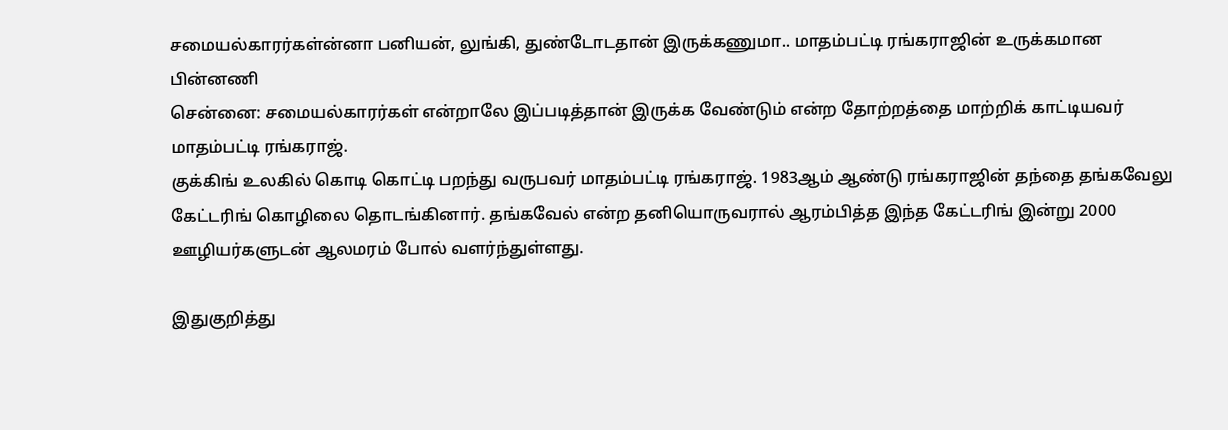சமையல்காரர்கள்ன்னா பனியன், லுங்கி, துண்டோடதான் இருக்கணுமா.. மாதம்பட்டி ரங்கராஜின் உருக்கமான பின்னணி
சென்னை: சமையல்காரர்கள் என்றாலே இப்படித்தான் இருக்க வேண்டும் என்ற தோற்றத்தை மாற்றிக் காட்டியவர் மாதம்பட்டி ரங்கராஜ்.
குக்கிங் உலகில் கொடி கொட்டி பறந்து வருபவர் மாதம்பட்டி ரங்கராஜ். 1983ஆம் ஆண்டு ரங்கராஜின் தந்தை தங்கவேலு கேட்டரிங் கொழிலை தொடங்கினார். தங்கவேல் என்ற தனியொருவரால் ஆரம்பித்த இந்த கேட்டரிங் இன்று 2000 ஊழியர்களுடன் ஆலமரம் போல் வளர்ந்துள்ளது.

இதுகுறித்து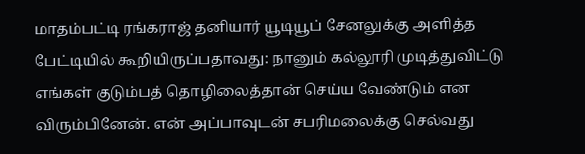மாதம்பட்டி ரங்கராஜ் தனியார் யூடியூப் சேனலுக்கு அளித்த பேட்டியில் கூறியிருப்பதாவது: நானும் கல்லூரி முடித்துவிட்டு எங்கள் குடும்பத் தொழிலைத்தான் செய்ய வேண்டும் என விரும்பினேன். என் அப்பாவுடன் சபரிமலைக்கு செல்வது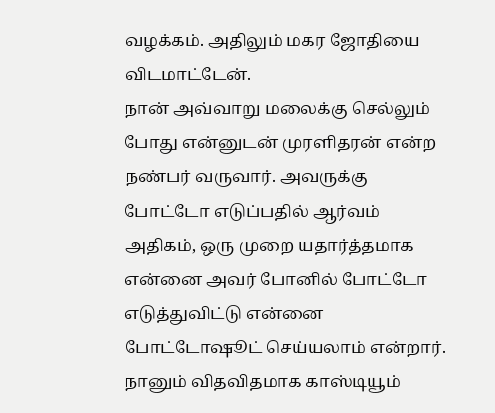வழக்கம். அதிலும் மகர ஜோதியை விடமாட்டேன்.
நான் அவ்வாறு மலைக்கு செல்லும் போது என்னுடன் முரளிதரன் என்ற நண்பர் வருவார். அவருக்கு போட்டோ எடுப்பதில் ஆர்வம் அதிகம், ஒரு முறை யதார்த்தமாக என்னை அவர் போனில் போட்டோ எடுத்துவிட்டு என்னை போட்டோஷூட் செய்யலாம் என்றார்.
நானும் விதவிதமாக காஸ்டியூம்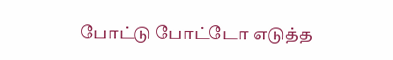போட்டு போட்டோ எடுத்த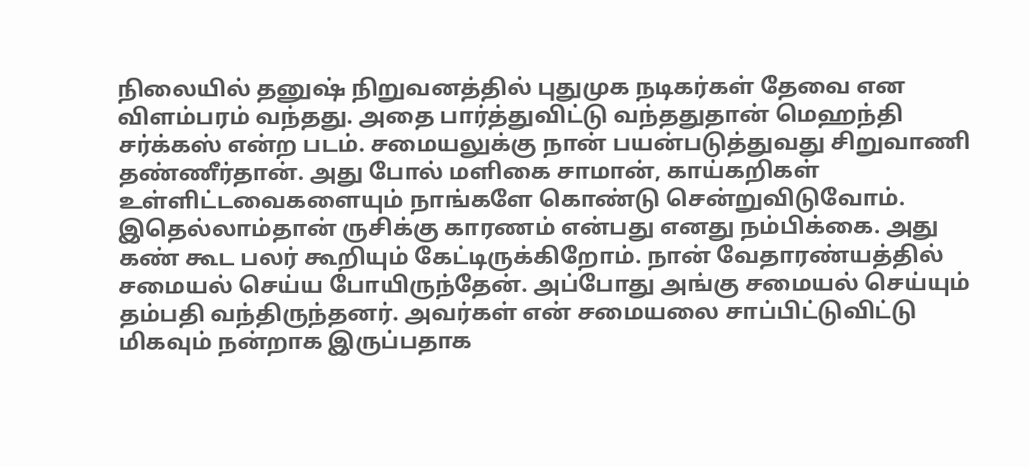நிலையில் தனுஷ் நிறுவனத்தில் புதுமுக நடிகர்கள் தேவை என விளம்பரம் வந்தது. அதை பார்த்துவிட்டு வந்ததுதான் மெஹந்தி சர்க்கஸ் என்ற படம். சமையலுக்கு நான் பயன்படுத்துவது சிறுவாணி தண்ணீர்தான். அது போல் மளிகை சாமான், காய்கறிகள் உள்ளிட்டவைகளையும் நாங்களே கொண்டு சென்றுவிடுவோம்.
இதெல்லாம்தான் ருசிக்கு காரணம் என்பது எனது நம்பிக்கை. அது கண் கூட பலர் கூறியும் கேட்டிருக்கிறோம். நான் வேதாரண்யத்தில் சமையல் செய்ய போயிருந்தேன். அப்போது அங்கு சமையல் செய்யும் தம்பதி வந்திருந்தனர். அவர்கள் என் சமையலை சாப்பிட்டுவிட்டு மிகவும் நன்றாக இருப்பதாக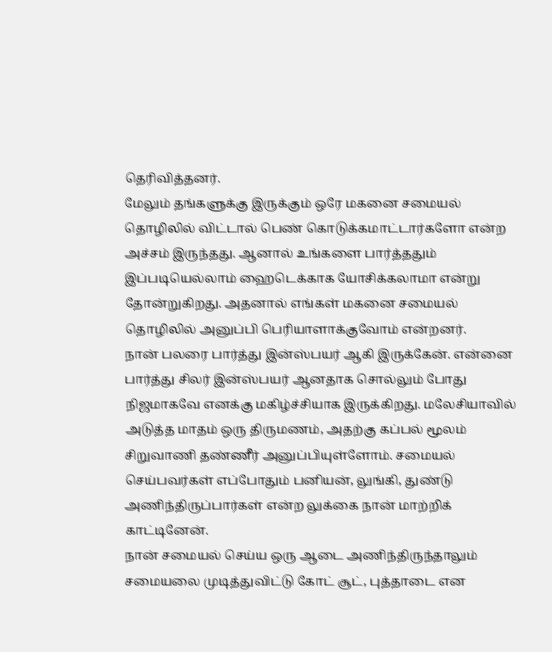தெரிவித்தனர்.
மேலும் தங்களுக்கு இருக்கும் ஒரே மகனை சமையல் தொழிலில் விட்டால் பெண் கொடுக்கமாட்டார்களோ என்ற அச்சம் இருந்தது. ஆனால் உங்களை பார்த்ததும் இப்படியெல்லாம் ஹைடெக்காக யோசிக்கலாமா என்று தோன்றுகிறது. அதனால் எங்கள் மகனை சமையல் தொழிலில் அனுப்பி பெரியாளாக்குவோம் என்றனர்.
நான் பலரை பார்த்து இன்ஸ்பயர் ஆகி இருக்கேன். என்னை பார்த்து சிலர் இன்ஸ்பயர் ஆனதாக சொல்லும் போது நிஜமாகவே எனக்கு மகிழ்ச்சியாக இருக்கிறது. மலேசியாவில் அடுத்த மாதம் ஒரு திருமணம், அதற்கு கப்பல் மூலம் சிறுவாணி தண்ணீர் அனுப்பியுள்ளோம். சமையல் செய்பவர்கள் எப்போதும் பனியன், லுங்கி, துண்டு அணிந்திருப்பார்கள் என்ற லுக்கை நான் மாற்றிக் காட்டினேன்.
நான் சமையல் செய்ய ஒரு ஆடை அணிந்திருந்தாலும் சமையலை முடித்துவிட்டு கோட் சூட், புத்தாடை என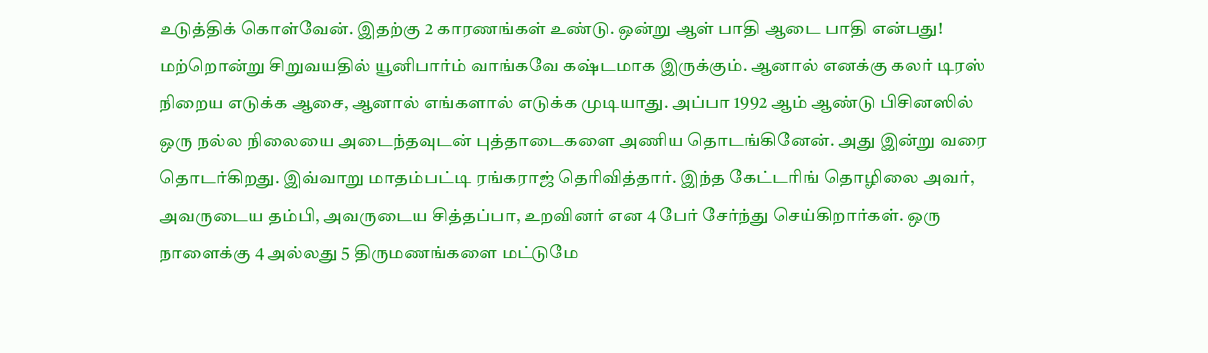உடுத்திக் கொள்வேன். இதற்கு 2 காரணங்கள் உண்டு. ஒன்று ஆள் பாதி ஆடை பாதி என்பது! மற்றொன்று சிறுவயதில் யூனிபார்ம் வாங்கவே கஷ்டமாக இருக்கும். ஆனால் எனக்கு கலர் டிரஸ் நிறைய எடுக்க ஆசை, ஆனால் எங்களால் எடுக்க முடியாது. அப்பா 1992 ஆம் ஆண்டு பிசினஸில் ஒரு நல்ல நிலையை அடைந்தவுடன் புத்தாடைகளை அணிய தொடங்கினேன். அது இன்று வரை தொடர்கிறது. இவ்வாறு மாதம்பட்டி ரங்கராஜ் தெரிவித்தார். இந்த கேட்டரிங் தொழிலை அவர், அவருடைய தம்பி, அவருடைய சித்தப்பா, உறவினர் என 4 பேர் சேர்ந்து செய்கிறார்கள். ஒரு நாளைக்கு 4 அல்லது 5 திருமணங்களை மட்டுமே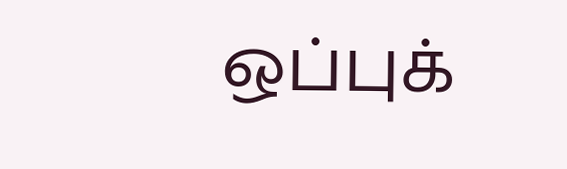ஒப்புக்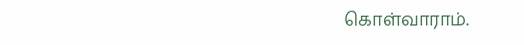கொள்வாராம்.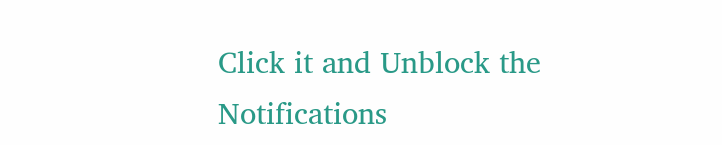Click it and Unblock the Notifications